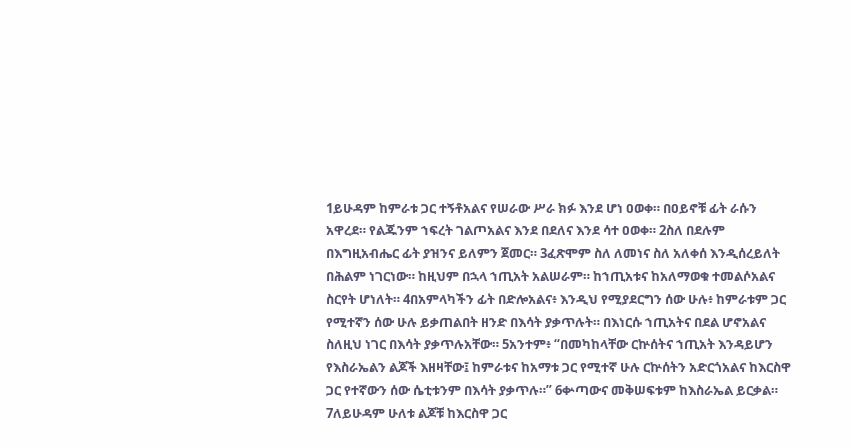1ይሁዳም ከምራቱ ጋር ተኝቶአልና የሠራው ሥራ ክፉ እንደ ሆነ ዐወቀ። በዐይኖቹ ፊት ራሱን አዋረደ። የልጁንም ኀፍረት ገልጦአልና እንደ በደለና እንደ ሳተ ዐወቀ። 2ስለ በደሉም በእግዚአብሔር ፊት ያዝንና ይለምን ጀመር። 3ፈጽሞም ስለ ለመነና ስለ አለቀሰ እንዲሰረይለት በሕልም ነገርነው። ከዚህም በኋላ ኀጢአት አልሠራም። ከኀጢአቱና ከአለማወቁ ተመልሶአልና ስርየት ሆነለት። 4በአምላካችን ፊት በድሎአልና፥ እንዲህ የሚያደርግን ሰው ሁሉ፥ ከምራቱም ጋር የሚተኛን ሰው ሁሉ ይቃጠልበት ዘንድ በእሳት ያቃጥሉት። በእነርሱ ኀጢአትና በደል ሆኖአልና ስለዚህ ነገር በእሳት ያቃጥሉአቸው። 5አንተም፥ “በመካከላቸው ርኵሰትና ኀጢአት እንዳይሆን የእስራኤልን ልጆች እዘዛቸው፤ ከምራቱና ከአማቱ ጋር የሚተኛ ሁሉ ርኵሰትን አድርጎአልና ከእርስዋ ጋር የተኛውን ሰው ሴቲቱንም በእሳት ያቃጥሉ።” 6ቍጣውና መቅሠፍቱም ከእስራኤል ይርቃል። 7ለይሁዳም ሁለቱ ልጆቹ ከእርስዋ ጋር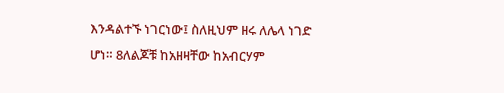እንዳልተኙ ነገርነው፤ ስለዚህም ዘሩ ለሌላ ነገድ ሆነ። 8ለልጆቹ ከአዘዛቸው ከአብርሃም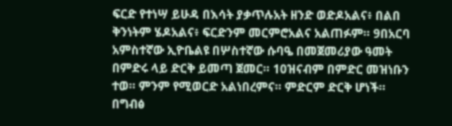ፍርድ የተነሣ ይሁዳ በእሳት ያቃጥሉአት ዘንድ ወድዶአልና፥ በልበ ቅንነትም ሄዶአልና፥ ፍርድንም መርምሮአልና አልጠፉም። 9በአርባ አምስተኛው ኢዮቤልዩ በሦስተኛው ሱባዔ በመጀመሪያው ዓመት በምድሩ ላይ ድርቅ ይመጣ ጀመር። 10ዝናብም በምድር መዝነቡን ተወ። ምንም የሚወርድ አልነበረምና። ምድርም ድርቅ ሆነች። በግብፅ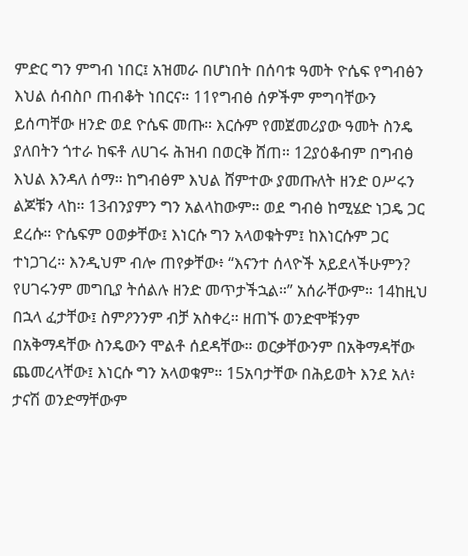ምድር ግን ምግብ ነበር፤ አዝመራ በሆነበት በሰባቱ ዓመት ዮሴፍ የግብፅን እህል ሰብስቦ ጠብቆት ነበርና። 11የግብፅ ሰዎችም ምግባቸውን ይሰጣቸው ዘንድ ወደ ዮሴፍ መጡ። እርሱም የመጀመሪያው ዓመት ስንዴ ያለበትን ጎተራ ከፍቶ ለሀገሩ ሕዝብ በወርቅ ሸጠ። 12ያዕቆብም በግብፅ እህል እንዳለ ሰማ። ከግብፅም እህል ሸምተው ያመጡለት ዘንድ ዐሥሩን ልጆቹን ላከ። 13ብንያምን ግን አልላከውም። ወደ ግብፅ ከሚሄድ ነጋዴ ጋር ደረሱ። ዮሴፍም ዐወቃቸው፤ እነርሱ ግን አላወቁትም፤ ከእነርሱም ጋር ተነጋገረ። እንዲህም ብሎ ጠየቃቸው፥ “እናንተ ሰላዮች አይደላችሁምን? የሀገሩንም መግቢያ ትሰልሉ ዘንድ መጥታችኋል።” አሰራቸውም። 14ከዚህ በኋላ ፈታቸው፤ ስምዖንንም ብቻ አስቀረ። ዘጠኙ ወንድሞቹንም በአቅማዳቸው ስንዴውን ሞልቶ ሰደዳቸው። ወርቃቸውንም በአቅማዳቸው ጨመረላቸው፤ እነርሱ ግን አላወቁም። 15አባታቸው በሕይወት እንደ አለ፥ ታናሽ ወንድማቸውም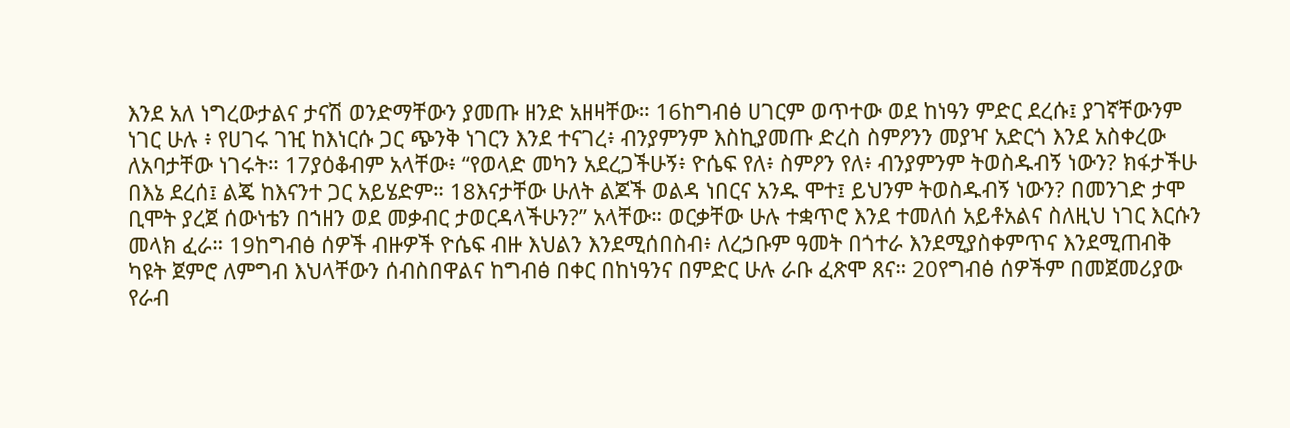እንደ አለ ነግረውታልና ታናሽ ወንድማቸውን ያመጡ ዘንድ አዘዛቸው። 16ከግብፅ ሀገርም ወጥተው ወደ ከነዓን ምድር ደረሱ፤ ያገኛቸውንም ነገር ሁሉ ፥ የሀገሩ ገዢ ከእነርሱ ጋር ጭንቅ ነገርን እንደ ተናገረ፥ ብንያምንም እስኪያመጡ ድረስ ስምዖንን መያዣ አድርጎ እንደ አስቀረው ለአባታቸው ነገሩት። 17ያዕቆብም አላቸው፥ “የወላድ መካን አደረጋችሁኝ፥ ዮሴፍ የለ፥ ስምዖን የለ፥ ብንያምንም ትወስዱብኝ ነውን? ክፋታችሁ በእኔ ደረሰ፤ ልጄ ከእናንተ ጋር አይሄድም። 18እናታቸው ሁለት ልጆች ወልዳ ነበርና አንዱ ሞተ፤ ይህንም ትወስዱብኝ ነውን? በመንገድ ታሞ ቢሞት ያረጀ ሰውነቴን በኀዘን ወደ መቃብር ታወርዳላችሁን?” አላቸው። ወርቃቸው ሁሉ ተቋጥሮ እንደ ተመለሰ አይቶአልና ስለዚህ ነገር እርሱን መላክ ፈራ። 19ከግብፅ ሰዎች ብዙዎች ዮሴፍ ብዙ እህልን እንደሚሰበስብ፥ ለረኃቡም ዓመት በጎተራ እንደሚያስቀምጥና እንደሚጠብቅ ካዩት ጀምሮ ለምግብ እህላቸውን ሰብስበዋልና ከግብፅ በቀር በከነዓንና በምድር ሁሉ ራቡ ፈጽሞ ጸና። 20የግብፅ ሰዎችም በመጀመሪያው የራብ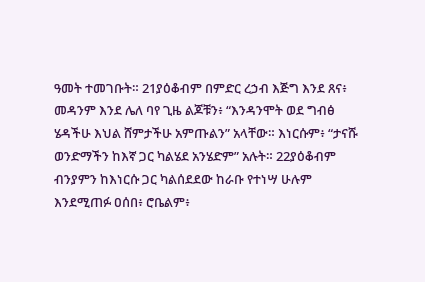ዓመት ተመገቡት። 21ያዕቆብም በምድር ረኃብ እጅግ እንደ ጸና፥ መዳንም እንደ ሌለ ባየ ጊዜ ልጆቹን፥ “እንዳንሞት ወደ ግብፅ ሄዳችሁ እህል ሸምታችሁ አምጡልን” አላቸው። እነርሱም፥ “ታናሹ ወንድማችን ከእኛ ጋር ካልሄደ አንሄድም” አሉት። 22ያዕቆብም ብንያምን ከእነርሱ ጋር ካልሰደደው ከራቡ የተነሣ ሁሉም እንደሚጠፉ ዐሰበ፥ ሮቤልም፥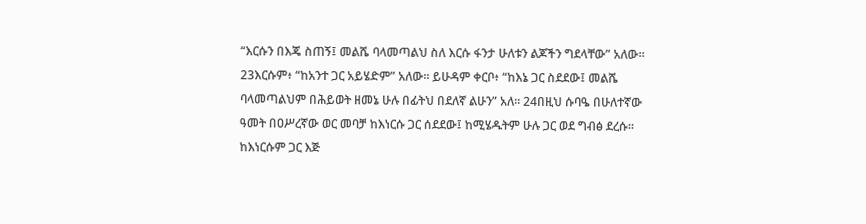“እርሱን በእጄ ስጠኝ፤ መልሼ ባላመጣልህ ስለ እርሱ ፋንታ ሁለቱን ልጆችን ግደላቸው” አለው። 23እርሱም፥ “ከአንተ ጋር አይሄድም” አለው። ይሁዳም ቀርቦ፥ “ከእኔ ጋር ስደደው፤ መልሼ ባላመጣልህም በሕይወት ዘመኔ ሁሉ በፊትህ በደለኛ ልሁን” አለ። 24በዚህ ሱባዔ በሁለተኛው ዓመት በዐሥረኛው ወር መባቻ ከእነርሱ ጋር ሰደደው፤ ከሚሄዱትም ሁሉ ጋር ወደ ግብፅ ደረሱ። ከእነርሱም ጋር እጅ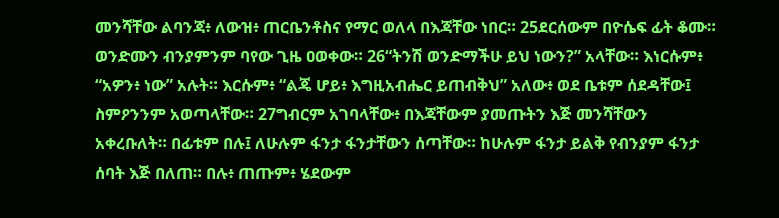መንሻቸው ልባንጃ፥ ለውዝ፥ ጠርቤንቶስና የማር ወለላ በእጃቸው ነበር። 25ደርሰውም በዮሴፍ ፊት ቆሙ። ወንድሙን ብንያምንም ባየው ጊዜ ዐወቀው። 26“ትንሽ ወንድማችሁ ይህ ነውን?” አላቸው። እነርሱም፥ “አዎን፥ ነው” አሉት። እርሱም፥ “ልጄ ሆይ፥ እግዚአብሔር ይጠብቅህ” አለው፥ ወደ ቤቱም ሰደዳቸው፤ ስምዖንንም አወጣላቸው። 27ግብርም አገባላቸው፥ በእጃቸውም ያመጡትን እጅ መንሻቸውን አቀረቡለት። በፊቱም በሉ፤ ለሁሉም ፋንታ ፋንታቸውን ሰጣቸው። ከሁሉም ፋንታ ይልቅ የብንያም ፋንታ ሰባት እጅ በለጠ። በሉ፥ ጠጡም፥ ሄደውም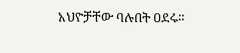አህዮቻቸው ባሉበት ዐደሩ።